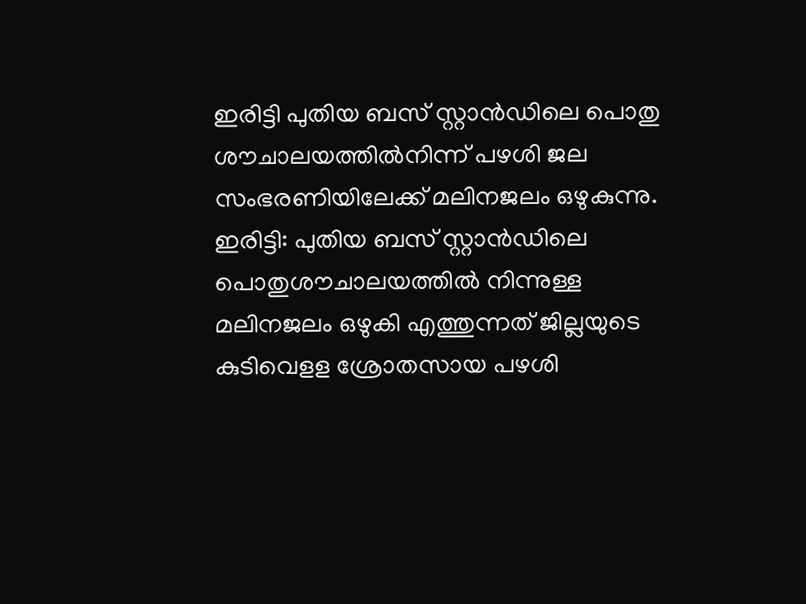ഇരിട്ടി പുതിയ ബസ് സ്റ്റാൻഡിലെ പൊതു ശൗചാലയത്തിൽനിന്ന് പഴശി ജല സംഭരണിയിലേക്ക് മലിനജലം ഒഴുകുന്നു.
ഇരിട്ടി: പുതിയ ബസ് സ്റ്റാൻഡിലെ പൊതുശൗചാലയത്തിൽ നിന്നുള്ള മലിനജലം ഒഴുകി എത്തുന്നത് ജില്ലയുടെ കുടിവെളള ശ്രോതസായ പഴശി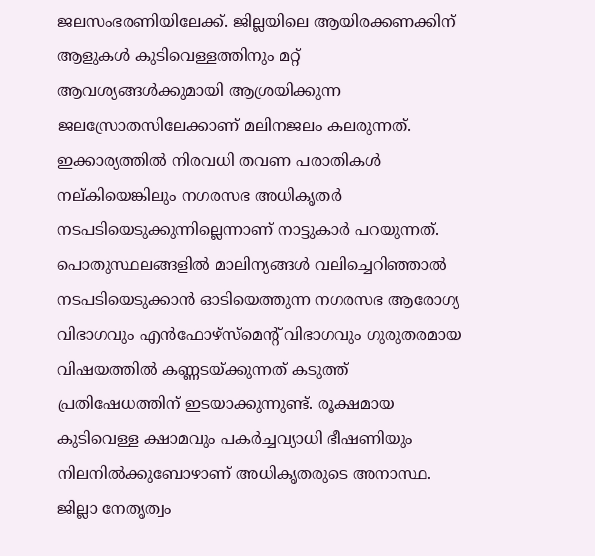ജലസംഭരണിയിലേക്ക്. ജില്ലയിലെ ആയിരക്കണക്കിന് ആളുകൾ കുടിവെള്ളത്തിനും മറ്റ് ആവശ്യങ്ങൾക്കുമായി ആശ്രയിക്കുന്ന ജലസ്രോതസിലേക്കാണ് മലിനജലം കലരുന്നത്. ഇക്കാര്യത്തിൽ നിരവധി തവണ പരാതികൾ നല്കിയെങ്കിലും നഗരസഭ അധികൃതർ നടപടിയെടുക്കുന്നില്ലെന്നാണ് നാട്ടുകാർ പറയുന്നത്.
പൊതുസ്ഥലങ്ങളിൽ മാലിന്യങ്ങൾ വലിച്ചെറിഞ്ഞാൽ നടപടിയെടുക്കാൻ ഓടിയെത്തുന്ന നഗരസഭ ആരോഗ്യ വിഭാഗവും എൻഫോഴ്സ്മെന്റ് വിഭാഗവും ഗുരുതരമായ വിഷയത്തിൽ കണ്ണടയ്ക്കുന്നത് കടുത്ത് പ്രതിഷേധത്തിന് ഇടയാക്കുന്നുണ്ട്. രൂക്ഷമായ കുടിവെള്ള ക്ഷാമവും പകർച്ചവ്യാധി ഭീഷണിയും നിലനിൽക്കുബോഴാണ് അധികൃതരുടെ അനാസ്ഥ. ജില്ലാ നേതൃത്വം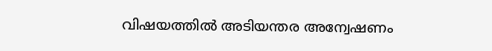വിഷയത്തിൽ അടിയന്തര അന്വേഷണം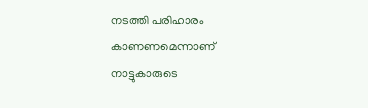നടത്തി പരിഹാരം കാണണമെന്നാണ് നാട്ടുകാരുടെ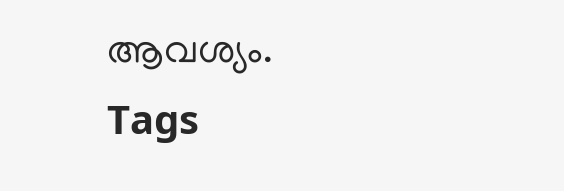ആവശ്യം.
Tags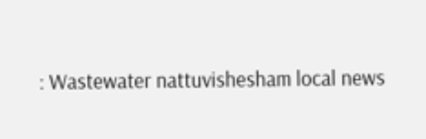: Wastewater nattuvishesham local news